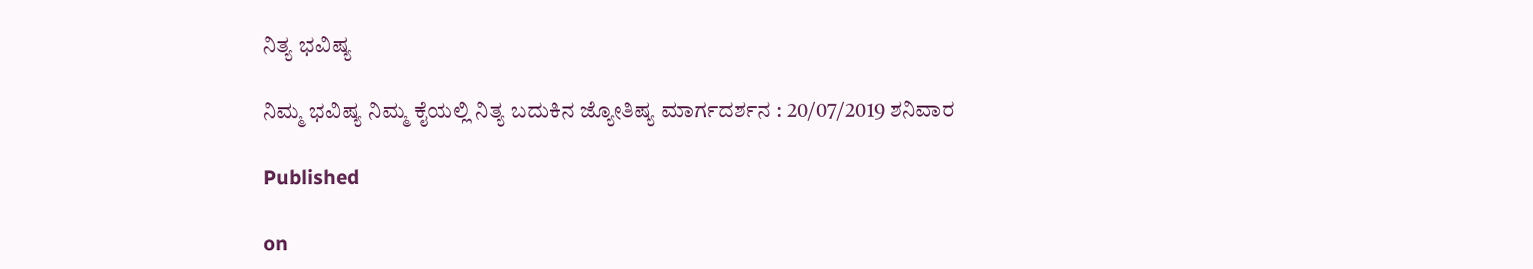ನಿತ್ಯ ಭವಿಷ್ಯ

ನಿಮ್ಮ ಭವಿಷ್ಯ ನಿಮ್ಮ ಕೈಯಲ್ಲಿ ನಿತ್ಯ ಬದುಕಿನ ಜ್ಯೋತಿಷ್ಯ ಮಾರ್ಗದರ್ಶನ : 20/07/2019 ಶನಿವಾರ

Published

on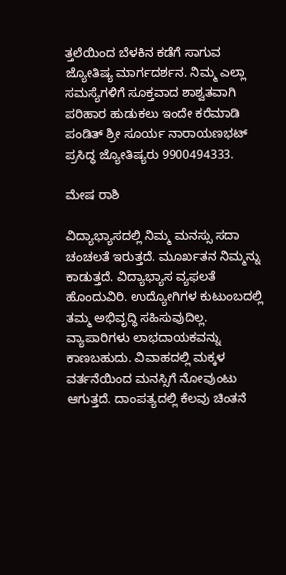ತ್ತಲೆಯಿಂದ ಬೆಳಕಿನ ಕಡೆಗೆ ಸಾಗುವ ಜ್ಯೋತಿಷ್ಯ ಮಾರ್ಗದರ್ಶನ. ನಿಮ್ಮ ಎಲ್ಲಾ ಸಮಸ್ಯೆಗಳಿಗೆ ಸೂಕ್ತವಾದ ಶಾಶ್ವತವಾಗಿ ಪರಿಹಾರ ಹುಡುಕಲು ಇಂದೇ ಕರೆಮಾಡಿ ಪಂಡಿತ್ ಶ್ರೀ ಸೂರ್ಯ ನಾರಾಯಣಭಟ್ ಪ್ರಸಿದ್ಧ ಜ್ಯೋತಿಷ್ಯರು 9900494333.

ಮೇಷ ರಾಶಿ

ವಿದ್ಯಾಭ್ಯಾಸದಲ್ಲಿ ನಿಮ್ಮ ಮನಸ್ಸು ಸದಾ ಚಂಚಲತೆ ಇರುತ್ತದೆ. ಮೂರ್ಖತನ ನಿಮ್ಮನ್ನು ಕಾಡುತ್ತದೆ. ವಿದ್ಯಾಭ್ಯಾಸ ವ್ಯಫಲತೆ ಹೊಂದುವಿರಿ. ಉದ್ಯೋಗಿಗಳ ಕುಟುಂಬದಲ್ಲಿ ತಮ್ಮ ಅಭಿವೃದ್ಧಿ ಸಹಿಸುವುದಿಲ್ಲ. ವ್ಯಾಪಾರಿಗಳು ಲಾಭದಾಯಕವನ್ನು ಕಾಣಬಹುದು. ವಿವಾಹದಲ್ಲಿ ಮಕ್ಕಳ ವರ್ತನೆಯಿಂದ ಮನಸ್ಸಿಗೆ ನೋವುಂಟು ಆಗುತ್ತದೆ. ದಾಂಪತ್ಯದಲ್ಲಿ ಕೆಲವು ಚಿಂತನೆ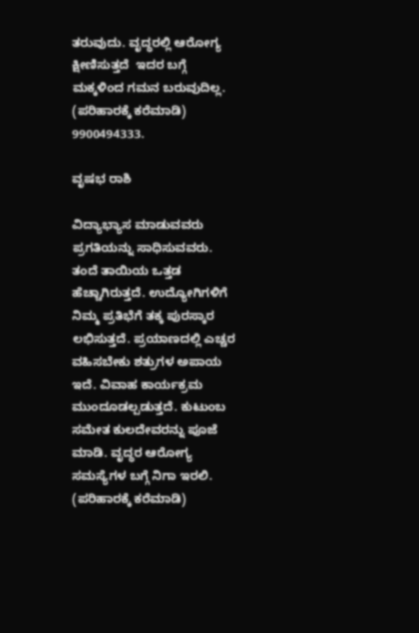ತರುವುದು. ವೃದ್ಧರಲ್ಲಿ ಆರೋಗ್ಯ ಕ್ಷೀಣಿಸುತ್ತದೆ  ಇದರ ಬಗ್ಗೆ ಮಕ್ಕಳಿಂದ ಗಮನ ಬರುವುದಿಲ್ಲ. (ಪರಿಹಾರಕ್ಕೆ ಕರೆಮಾಡಿ) 9900494333.

ವೃಷಭ ರಾಶಿ

ವಿದ್ಯಾಭ್ಯಾಸ ಮಾಡುವವರು ಪ್ರಗತಿಯನ್ನು ಸಾಧಿಸುವವರು. ತಂದೆ ತಾಯಿಯ ಒತ್ತಡ ಹೆಚ್ಚಾಗಿರುತ್ತದೆ. ಉದ್ಯೋಗಿಗಳಿಗೆ ನಿಮ್ಮ ಪ್ರತಿಭೆಗೆ ತಕ್ಕ ಪುರಸ್ಕಾರ ಲಭಿಸುತ್ತದೆ. ಪ್ರಯಾಣದಲ್ಲಿ ಎಚ್ಚರ ವಹಿಸಬೇಕು ಶತ್ರುಗಳ ಅಪಾಯ ಇದೆ. ವಿವಾಹ ಕಾರ್ಯಕ್ರಮ ಮುಂದೂಡಲ್ಪಡುತ್ತದೆ. ಕುಟುಂಬ ಸಮೇತ ಕುಲದೇವರನ್ನು ಪೂಜೆ ಮಾಡಿ. ವೃದ್ಧರ ಆರೋಗ್ಯ ಸಮಸ್ಯೆಗಳ ಬಗ್ಗೆ ನಿಗಾ ಇರಲಿ. (ಪರಿಹಾರಕ್ಕೆ ಕರೆಮಾಡಿ)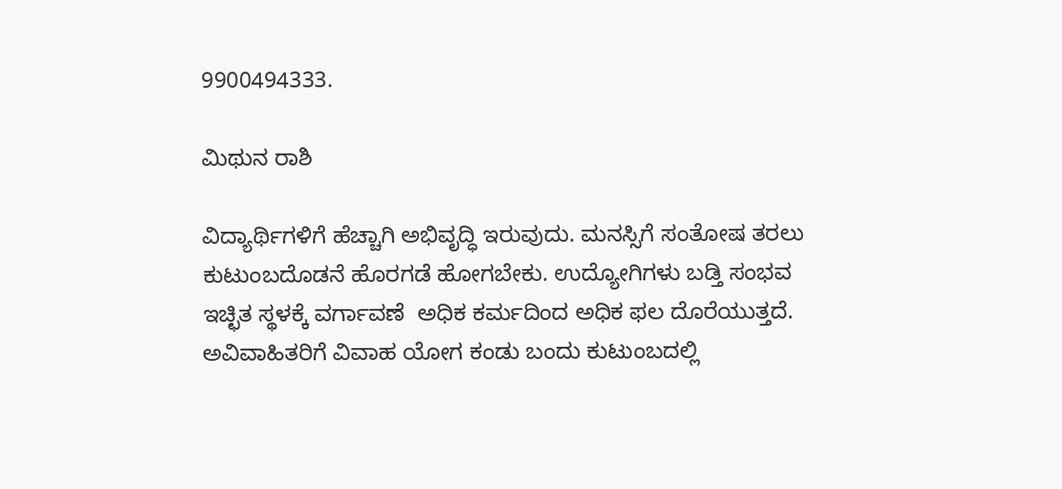9900494333.

ಮಿಥುನ ರಾಶಿ

ವಿದ್ಯಾರ್ಥಿಗಳಿಗೆ ಹೆಚ್ಚಾಗಿ ಅಭಿವೃದ್ಧಿ ಇರುವುದು. ಮನಸ್ಸಿಗೆ ಸಂತೋಷ ತರಲು ಕುಟುಂಬದೊಡನೆ ಹೊರಗಡೆ ಹೋಗಬೇಕು. ಉದ್ಯೋಗಿಗಳು ಬಡ್ತಿ ಸಂಭವ ಇಚ್ಛಿತ ಸ್ಥಳಕ್ಕೆ ವರ್ಗಾವಣೆ  ಅಧಿಕ ಕರ್ಮದಿಂದ ಅಧಿಕ ಫಲ ದೊರೆಯುತ್ತದೆ. ಅವಿವಾಹಿತರಿಗೆ ವಿವಾಹ ಯೋಗ ಕಂಡು ಬಂದು ಕುಟುಂಬದಲ್ಲಿ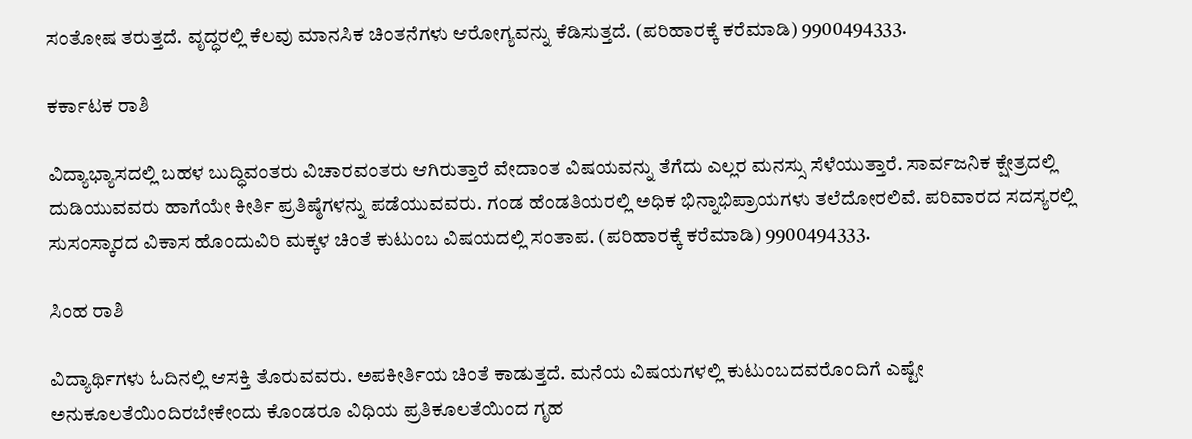ಸಂತೋಷ ತರುತ್ತದೆ. ವೃದ್ಧರಲ್ಲಿ ಕೆಲವು ಮಾನಸಿಕ ಚಿಂತನೆಗಳು ಆರೋಗ್ಯವನ್ನು ಕೆಡಿಸುತ್ತದೆ. (ಪರಿಹಾರಕ್ಕೆ ಕರೆಮಾಡಿ) 9900494333.

ಕರ್ಕಾಟಕ ರಾಶಿ

ವಿದ್ಯಾಭ್ಯಾಸದಲ್ಲಿ ಬಹಳ ಬುದ್ಧಿವಂತರು ವಿಚಾರವಂತರು ಆಗಿರುತ್ತಾರೆ ವೇದಾಂತ ವಿಷಯವನ್ನು ತೆಗೆದು ಎಲ್ಲರ ಮನಸ್ಸು ಸೆಳೆಯುತ್ತಾರೆ. ಸಾರ್ವಜನಿಕ ಕ್ಷೇತ್ರದಲ್ಲಿ ದುಡಿಯುವವರು ಹಾಗೆಯೇ ಕೀರ್ತಿ ಪ್ರತಿಷ್ಠೆಗಳನ್ನು ಪಡೆಯುವವರು. ಗಂಡ ಹೆಂಡತಿಯರಲ್ಲಿ ಅಧಿಕ ಭಿನ್ನಾಭಿಪ್ರಾಯಗಳು ತಲೆದೋರಲಿವೆ. ಪರಿವಾರದ ಸದಸ್ಯರಲ್ಲಿ ಸುಸಂಸ್ಕಾರದ ವಿಕಾಸ ಹೊಂದುವಿರಿ ಮಕ್ಕಳ ಚಿಂತೆ ಕುಟುಂಬ ವಿಷಯದಲ್ಲಿ ಸಂತಾಪ. (ಪರಿಹಾರಕ್ಕೆ ಕರೆಮಾಡಿ) 9900494333.

ಸಿಂಹ ರಾಶಿ

ವಿದ್ಯಾರ್ಥಿಗಳು ಓದಿನಲ್ಲಿ ಆಸಕ್ತಿ ತೊರುವವರು. ಅಪಕೀರ್ತಿಯ ಚಿಂತೆ ಕಾಡುತ್ತದೆ. ಮನೆಯ ವಿಷಯಗಳಲ್ಲಿ ಕುಟುಂಬದವರೊಂದಿಗೆ ಎಷ್ಟೇ ಅನುಕೂಲತೆಯಿಂದಿರಬೇಕೇಂದು ಕೊಂಡರೂ ವಿಧಿಯ ಪ್ರತಿಕೂಲತೆಯಿಂದ ಗೃಹ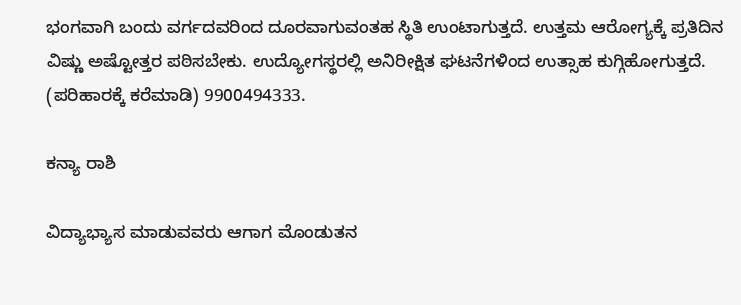ಭಂಗವಾಗಿ ಬಂದು ವರ್ಗದವರಿಂದ ದೂರವಾಗುವಂತಹ ಸ್ಥಿತಿ ಉಂಟಾಗುತ್ತದೆ. ಉತ್ತಮ ಆರೋಗ್ಯಕ್ಕೆ ಪ್ರತಿದಿನ ವಿಷ್ಣು ಅಷ್ಟೋತ್ತರ ಪಠಿಸಬೇಕು. ಉದ್ಯೋಗಸ್ಥರಲ್ಲಿ ಅನಿರೀಕ್ಷಿತ ಘಟನೆಗಳಿಂದ ಉತ್ಸಾಹ ಕುಗ್ಗಿಹೋಗುತ್ತದೆ. (ಪರಿಹಾರಕ್ಕೆ ಕರೆಮಾಡಿ) 9900494333.

ಕನ್ಯಾ ರಾಶಿ

ವಿದ್ಯಾಭ್ಯಾಸ ಮಾಡುವವರು ಆಗಾಗ ಮೊಂಡುತನ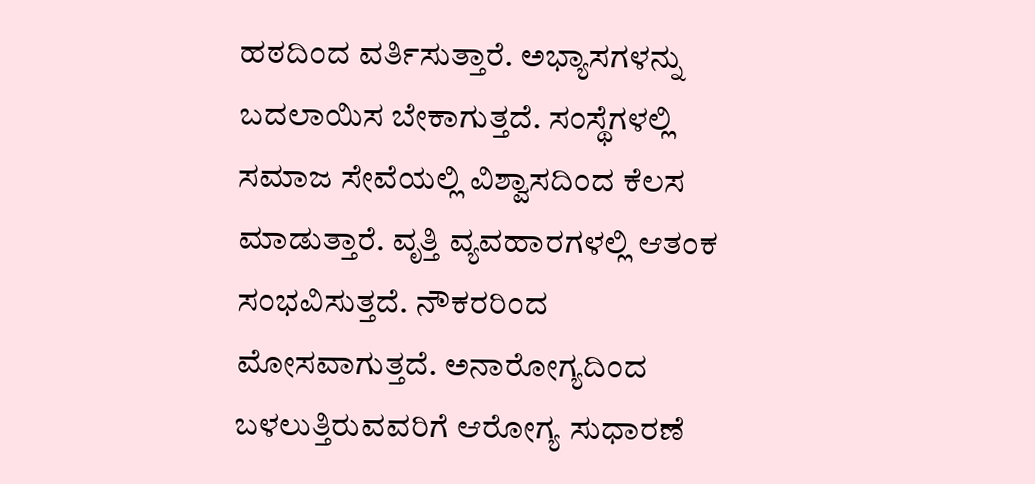ಹಠದಿಂದ ವರ್ತಿಸುತ್ತಾರೆ. ಅಭ್ಯಾಸಗಳನ್ನು ಬದಲಾಯಿಸ ಬೇಕಾಗುತ್ತದೆ. ಸಂಸ್ಥೆಗಳಲ್ಲಿ ಸಮಾಜ ಸೇವೆಯಲ್ಲಿ ವಿಶ್ವಾಸದಿಂದ ಕೆಲಸ ಮಾಡುತ್ತಾರೆ. ವೃತ್ತಿ ವ್ಯವಹಾರಗಳಲ್ಲಿ ಆತಂಕ ಸಂಭವಿಸುತ್ತದೆ. ನೌಕರರಿಂದ ಮೋಸವಾಗುತ್ತದೆ. ಅನಾರೋಗ್ಯದಿಂದ ಬಳಲುತ್ತಿರುವವರಿಗೆ ಆರೋಗ್ಯ ಸುಧಾರಣೆ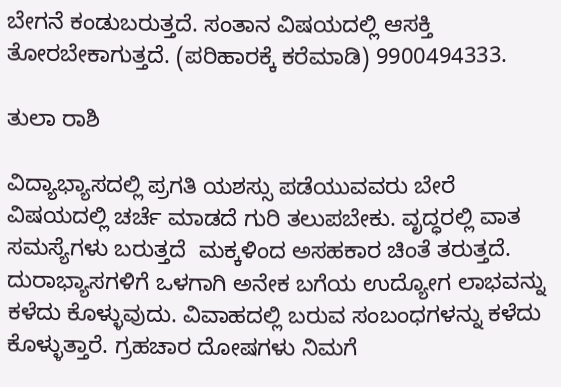ಬೇಗನೆ ಕಂಡುಬರುತ್ತದೆ. ಸಂತಾನ ವಿಷಯದಲ್ಲಿ ಆಸಕ್ತಿ ತೋರಬೇಕಾಗುತ್ತದೆ. (ಪರಿಹಾರಕ್ಕೆ ಕರೆಮಾಡಿ) 9900494333.

ತುಲಾ ರಾಶಿ

ವಿದ್ಯಾಭ್ಯಾಸದಲ್ಲಿ ಪ್ರಗತಿ ಯಶಸ್ಸು ಪಡೆಯುವವರು ಬೇರೆ ವಿಷಯದಲ್ಲಿ ಚರ್ಚೆ ಮಾಡದೆ ಗುರಿ ತಲುಪಬೇಕು. ವೃದ್ಧರಲ್ಲಿ ವಾತ ಸಮಸ್ಯೆಗಳು ಬರುತ್ತದೆ  ಮಕ್ಕಳಿಂದ ಅಸಹಕಾರ ಚಿಂತೆ ತರುತ್ತದೆ.  ದುರಾಭ್ಯಾಸಗಳಿಗೆ ಒಳಗಾಗಿ ಅನೇಕ ಬಗೆಯ ಉದ್ಯೋಗ ಲಾಭವನ್ನು ಕಳೆದು ಕೊಳ್ಳುವುದು. ವಿವಾಹದಲ್ಲಿ ಬರುವ ಸಂಬಂಧಗಳನ್ನು ಕಳೆದು ಕೊಳ್ಳುತ್ತಾರೆ. ಗ್ರಹಚಾರ ದೋಷಗಳು ನಿಮಗೆ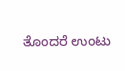ತೊಂದರೆ ಉಂಟು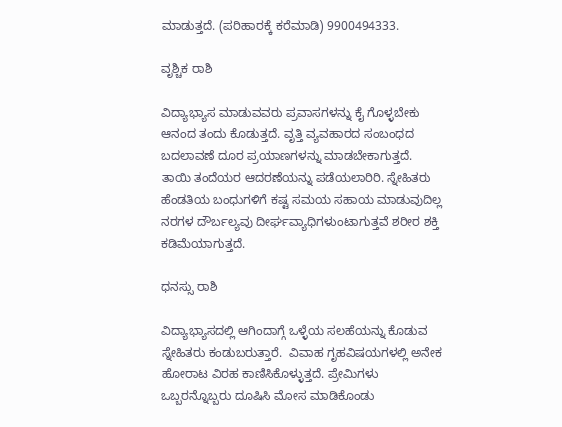ಮಾಡುತ್ತದೆ. (ಪರಿಹಾರಕ್ಕೆ ಕರೆಮಾಡಿ) 9900494333.

ವೃಶ್ಚಿಕ ರಾಶಿ

ವಿದ್ಯಾಭ್ಯಾಸ ಮಾಡುವವರು ಪ್ರವಾಸಗಳನ್ನು ಕೈ ಗೊಳ್ಳಬೇಕು  ಆನಂದ ತಂದು ಕೊಡುತ್ತದೆ. ವೃತ್ತಿ ವ್ಯವಹಾರದ ಸಂಬಂಧದ ಬದಲಾವಣೆ ದೂರ ಪ್ರಯಾಣಗಳನ್ನು ಮಾಡಬೇಕಾಗುತ್ತದೆ. ತಾಯಿ ತಂದೆಯರ ಆದರಣೆಯನ್ನು ಪಡೆಯಲಾರಿರಿ. ಸ್ನೇಹಿತರು ಹೆಂಡತಿಯ ಬಂಧುಗಳಿಗೆ ಕಷ್ಟ ಸಮಯ ಸಹಾಯ ಮಾಡುವುದಿಲ್ಲ ನರಗಳ ದೌರ್ಬಲ್ಯವು ದೀರ್ಘವ್ಯಾಧಿಗಳುಂಟಾಗುತ್ತವೆ ಶರೀರ ಶಕ್ತಿ ಕಡಿಮೆಯಾಗುತ್ತದೆ.

ಧನಸ್ಸು ರಾಶಿ

ವಿದ್ಯಾಭ್ಯಾಸದಲ್ಲಿ ಆಗಿಂದಾಗ್ಗೆ ಒಳ್ಳೆಯ ಸಲಹೆಯನ್ನು ಕೊಡುವ ಸ್ನೇಹಿತರು ಕಂಡುಬರುತ್ತಾರೆ.  ವಿವಾಹ ಗೃಹವಿಷಯಗಳಲ್ಲಿ ಅನೇಕ ಹೋರಾಟ ವಿರಹ ಕಾಣಿಸಿಕೊಳ್ಳುತ್ತದೆ. ಪ್ರೇಮಿಗಳು ಒಬ್ಬರನ್ನೊಬ್ಬರು ದೂಷಿಸಿ ಮೋಸ ಮಾಡಿಕೊಂಡು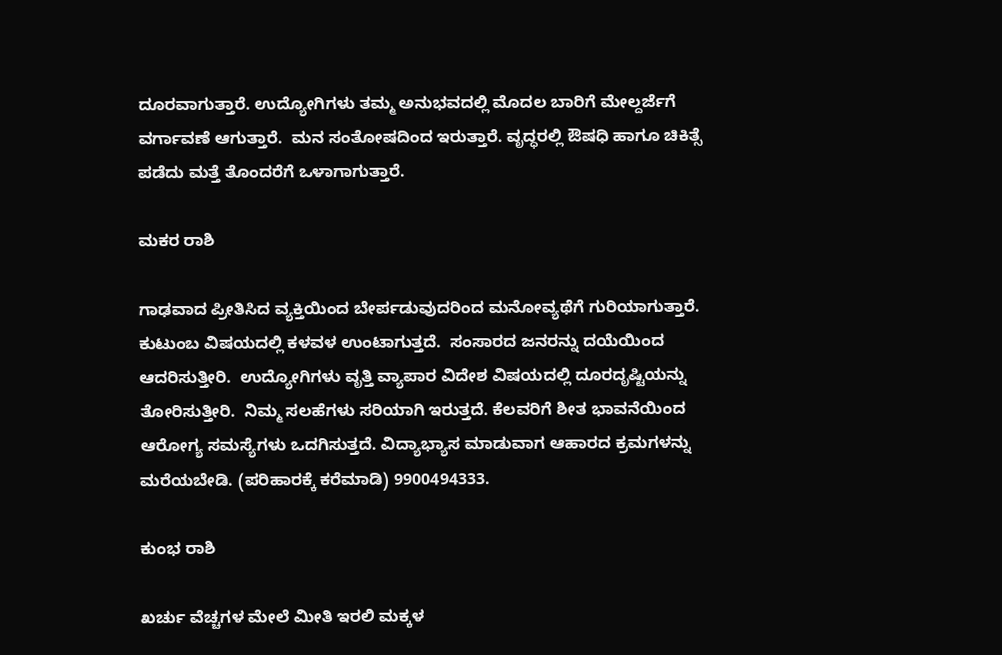ದೂರವಾಗುತ್ತಾರೆ. ಉದ್ಯೋಗಿಗಳು ತಮ್ಮ ಅನುಭವದಲ್ಲಿ ಮೊದಲ ಬಾರಿಗೆ ಮೇಲ್ದರ್ಜೆಗೆ ವರ್ಗಾವಣೆ ಆಗುತ್ತಾರೆ.  ಮನ ಸಂತೋಷದಿಂದ ಇರುತ್ತಾರೆ. ವೃದ್ಧರಲ್ಲಿ ಔಷಧಿ ಹಾಗೂ ಚಿಕಿತ್ಸೆ ಪಡೆದು ಮತ್ತೆ ತೊಂದರೆಗೆ ಒಳಾಗಾಗುತ್ತಾರೆ.

ಮಕರ ರಾಶಿ

ಗಾಢವಾದ ಪ್ರೀತಿಸಿದ ವ್ಯಕ್ತಿಯಿಂದ ಬೇರ್ಪಡುವುದರಿಂದ ಮನೋವ್ಯಥೆಗೆ ಗುರಿಯಾಗುತ್ತಾರೆ. ಕುಟುಂಬ ವಿಷಯದಲ್ಲಿ ಕಳವಳ ಉಂಟಾಗುತ್ತದೆ.  ಸಂಸಾರದ ಜನರನ್ನು ದಯೆಯಿಂದ ಆದರಿಸುತ್ತೀರಿ.  ಉದ್ಯೋಗಿಗಳು ವೃತ್ತಿ ವ್ಯಾಪಾರ ವಿದೇಶ ವಿಷಯದಲ್ಲಿ ದೂರದೃಷ್ಟಿಯನ್ನು ತೋರಿಸುತ್ತೀರಿ.  ನಿಮ್ಮ ಸಲಹೆಗಳು ಸರಿಯಾಗಿ ಇರುತ್ತದೆ. ಕೆಲವರಿಗೆ ಶೀತ ಭಾವನೆಯಿಂದ ಆರೋಗ್ಯ ಸಮಸ್ಯೆಗಳು ಒದಗಿಸುತ್ತದೆ. ವಿದ್ಯಾಭ್ಯಾಸ ಮಾಡುವಾಗ ಆಹಾರದ ಕ್ರಮಗಳನ್ನು ಮರೆಯಬೇಡಿ. (ಪರಿಹಾರಕ್ಕೆ ಕರೆಮಾಡಿ) 9900494333.

ಕುಂಭ ರಾಶಿ

ಖರ್ಚು ವೆಚ್ಚಗಳ ಮೇಲೆ ಮೀತಿ ಇರಲಿ ಮಕ್ಕಳ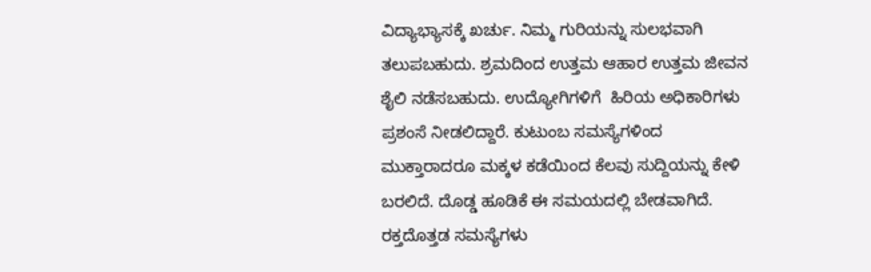ವಿದ್ಯಾಭ್ಯಾಸಕ್ಕೆ ಖರ್ಚು. ನಿಮ್ಮ ಗುರಿಯನ್ನು ಸುಲಭವಾಗಿ ತಲುಪಬಹುದು. ಶ್ರಮದಿಂದ ಉತ್ತಮ ಆಹಾರ ಉತ್ತಮ ಜೀವನ ಶೈಲಿ ನಡೆಸಬಹುದು. ಉದ್ಯೋಗಿಗಳಿಗೆ  ಹಿರಿಯ ಅಧಿಕಾರಿಗಳು ಪ್ರಶಂಸೆ ನೀಡಲಿದ್ದಾರೆ. ಕುಟುಂಬ ಸಮಸ್ಯೆಗಳಿಂದ ಮುಕ್ತಾರಾದರೂ ಮಕ್ಕಳ ಕಡೆಯಿಂದ ಕೆಲವು ಸುದ್ದಿಯನ್ನು ಕೇಳಿ ಬರಲಿದೆ. ದೊಡ್ಡ ಹೂಡಿಕೆ ಈ ಸಮಯದಲ್ಲಿ ಬೇಡವಾಗಿದೆ. ರಕ್ತದೊತ್ತಡ ಸಮಸ್ಯೆಗಳು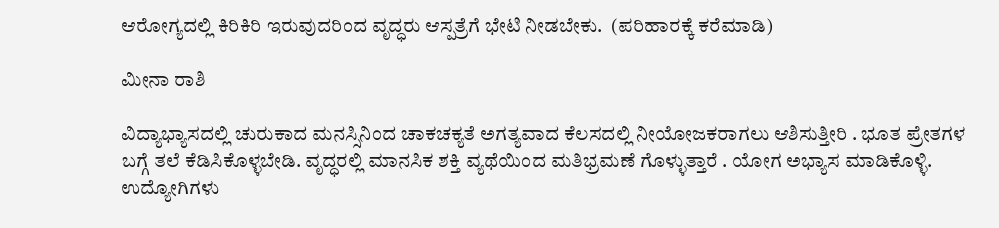ಆರೋಗ್ಯದಲ್ಲಿ ಕಿರಿಕಿರಿ ಇರುವುದರಿಂದ ವೃದ್ಧರು ಆಸ್ಪತ್ರೆಗೆ ಭೇಟಿ ನೀಡಬೇಕು.  (ಪರಿಹಾರಕ್ಕೆ ಕರೆಮಾಡಿ)

ಮೀನಾ ರಾಶಿ

ವಿದ್ಯಾಭ್ಯಾಸದಲ್ಲಿ ಚುರುಕಾದ ಮನಸ್ಸಿನಿಂದ ಚಾಕಚಕ್ಯತೆ ಅಗತ್ಯವಾದ ಕೆಲಸದಲ್ಲಿ ನೀಯೋಜಕರಾಗಲು ಆಶಿಸುತ್ತೀರಿ . ಭೂತ ಪ್ರೇತಗಳ ಬಗ್ಗೆ ತಲೆ ಕೆಡಿಸಿಕೊಳ್ಳಬೇಡಿ. ವೃದ್ಧರಲ್ಲಿ ಮಾನಸಿಕ ಶಕ್ತಿ ವ್ಯಥೆಯಿಂದ ಮತಿಭ್ರಮಣೆ ಗೊಳ್ಳುತ್ತಾರೆ . ಯೋಗ ಅಭ್ಯಾಸ ಮಾಡಿಕೊಳ್ಳಿ.  ಉದ್ಯೋಗಿಗಳು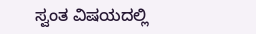ಸ್ವಂತ ವಿಷಯದಲ್ಲಿ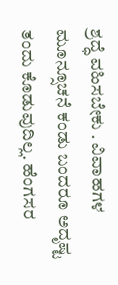ಶ್ರದ್ಧೆ ವಹಿಸಬೇಕು . ವಿವಾಹಗಳ ಮೂನ್ಸೂಚನೆ ಕಂಡು ಬಂದರೂ ಅದೃಷ್ಟ ತಂದು ಕೊಡುವುದಿಲ್ಲ. ಹೆಂಗಸರ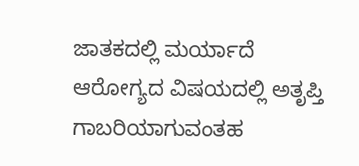ಜಾತಕದಲ್ಲಿ ಮರ್ಯಾದೆ ಆರೋಗ್ಯದ ವಿಷಯದಲ್ಲಿ ಅತೃಪ್ತಿ ಗಾಬರಿಯಾಗುವಂತಹ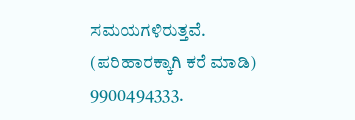ಸಮಯಗಳಿರುತ್ತವೆ. (ಪರಿಹಾರಕ್ಕಾಗಿ ಕರೆ ಮಾಡಿ) 9900494333.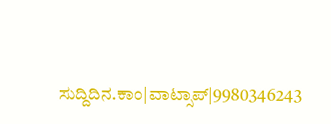ಸುದ್ದಿದಿನ.ಕಾಂ|ವಾಟ್ಸಾಪ್|9980346243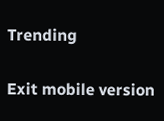Trending

Exit mobile version